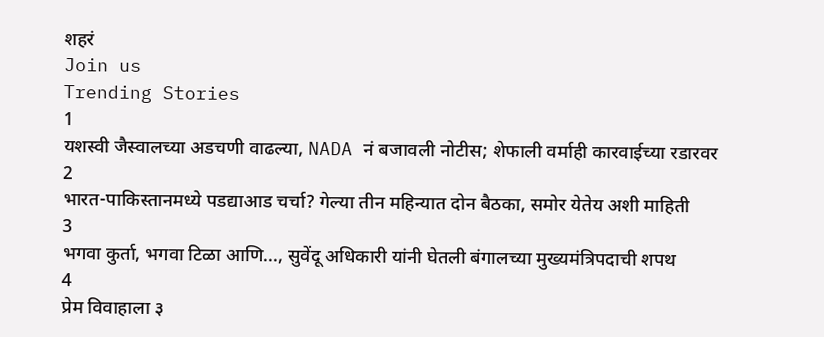शहरं
Join us
Trending Stories
1
यशस्वी जैस्वालच्या अडचणी वाढल्या, NADA नं बजावली नोटीस; शेफाली वर्माही कारवाईच्या रडारवर
2
भारत-पाकिस्तानमध्ये पडद्याआड चर्चा? गेल्या तीन महिन्यात दोन बैठका, समोर येतेय अशी माहिती
3
भगवा कुर्ता, भगवा टिळा आणि..., सुवेंदू अधिकारी यांनी घेतली बंगालच्या मुख्यमंत्रिपदाची शपथ
4
प्रेम विवाहाला ३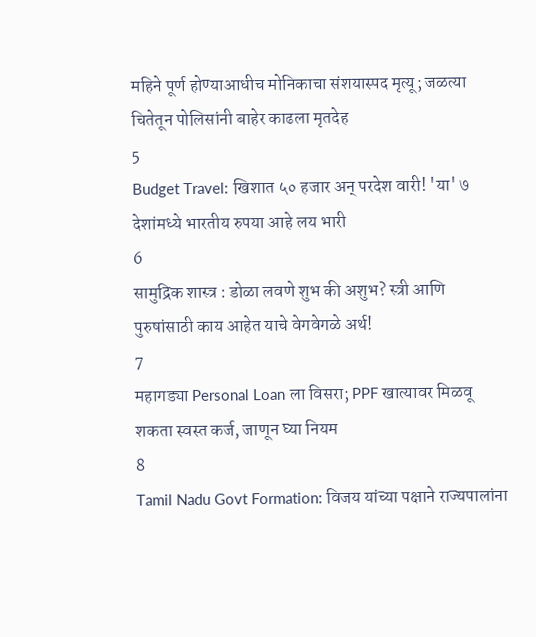महिने पूर्ण होण्याआधीच मोनिकाचा संशयास्पद मृत्यू; जळत्या चितेतून पोलिसांनी बाहेर काढला मृतदेह
5
Budget Travel: खिशात ५० हजार अन् परदेश वारी! 'या' ७ देशांमध्ये भारतीय रुपया आहे लय भारी
6
सामुद्रिक शास्त्र : डोळा लवणे शुभ की अशुभ? स्त्री आणि पुरुषांसाठी काय आहेत याचे वेगवेगळे अर्थ!
7
महागड्या Personal Loan ला विसरा; PPF खात्यावर मिळवू शकता स्वस्त कर्ज, जाणून घ्या नियम
8
Tamil Nadu Govt Formation: विजय यांच्या पक्षाने राज्यपालांना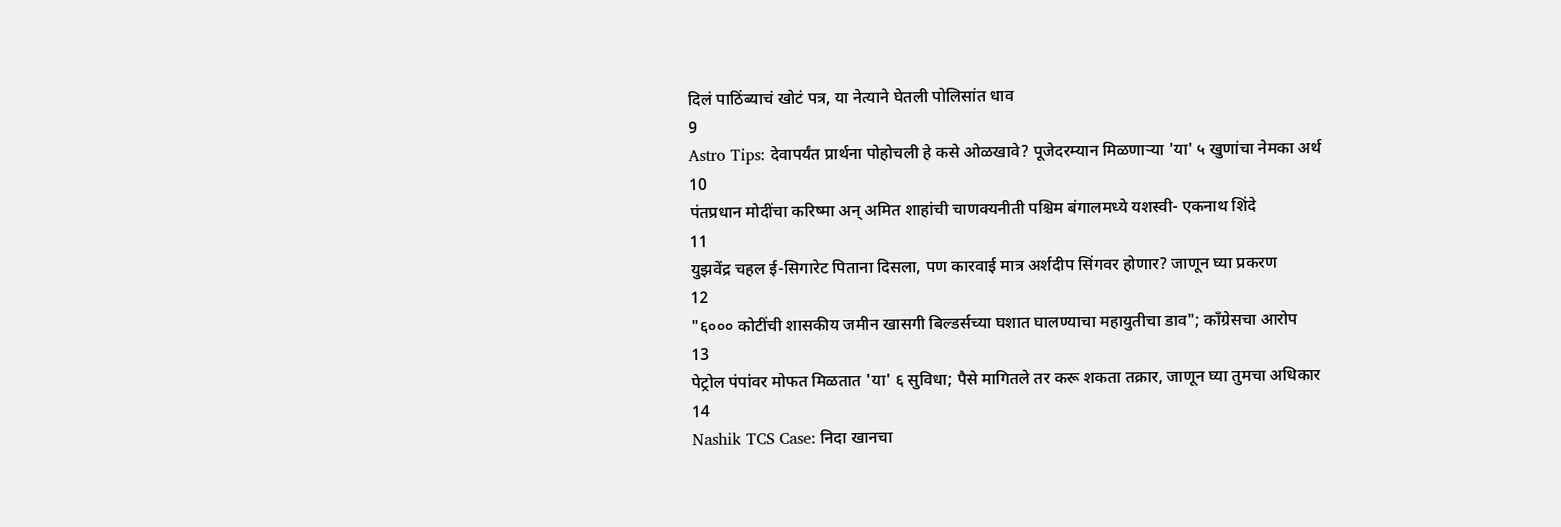दिलं पाठिंब्याचं खोटं पत्र, या नेत्याने घेतली पोलिसांत धाव
9
Astro Tips: देवापर्यंत प्रार्थना पोहोचली हे कसे ओळखावे? पूजेदरम्यान मिळणाऱ्या 'या' ५ खुणांचा नेमका अर्थ
10
पंतप्रधान मोदींचा करिष्मा अन् अमित शाहांची चाणक्यनीती पश्चिम बंगालमध्ये यशस्वी- एकनाथ शिंदे
11
युझवेंद्र चहल ई-सिगारेट पिताना दिसला, पण कारवाई मात्र अर्शदीप सिंगवर होणार? जाणून घ्या प्रकरण
12
"६००० कोटींची शासकीय जमीन खासगी बिल्डर्सच्या घशात घालण्याचा महायुतीचा डाव"; काँग्रेसचा आरोप
13
पेट्रोल पंपांवर मोफत मिळतात 'या' ६ सुविधा; पैसे मागितले तर करू शकता तक्रार, जाणून घ्या तुमचा अधिकार
14
Nashik TCS Case: निदा खानचा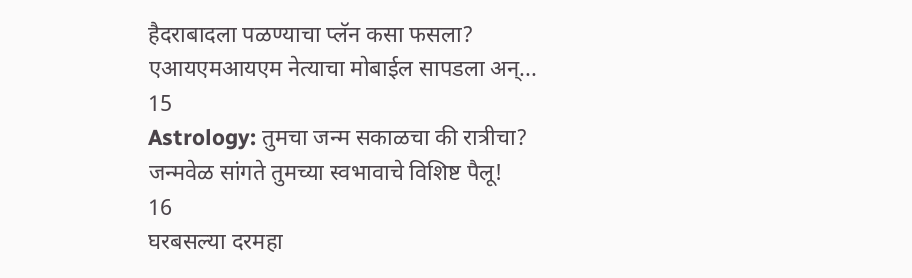हैदराबादला पळण्याचा प्लॅन कसा फसला? एआयएमआयएम नेत्याचा मोबाईल सापडला अन्...
15
Astrology: तुमचा जन्म सकाळचा की रात्रीचा? जन्मवेळ सांगते तुमच्या स्वभावाचे विशिष्ट पैलू!
16
घरबसल्या दरमहा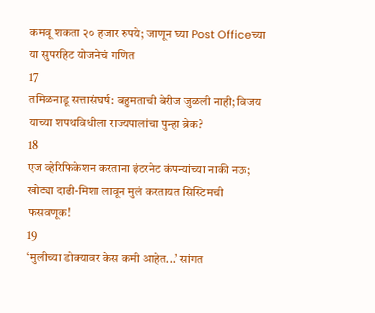कमवू शकता २० हजार रुपये; जाणून घ्या Post Officeच्या या सुपरहिट योजनेचं गणित
17
तमिळनाडू सत्तासंघर्ष: बहुमताची बेरीज जुळली नाही; विजय याच्या शपथविधीला राज्यपालांचा पुन्हा ब्रेक?
18
एज व्हेरिफिकेशन करताना इंटरनेट कंपन्यांच्या नाकी नऊ; खोट्या दाढी-मिशा लावून मुलं करतायत सिस्टिमची फसवणूक!
19
‘मुलीच्या डोक्यावर केस कमी आहेत...’ सांगत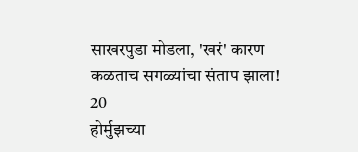साखरपुडा मोडला, 'खरं' कारण कळताच सगळ्यांचा संताप झाला!
20
होर्मुझच्या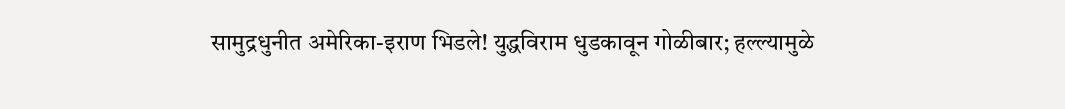सामुद्रधुनीत अमेरिका-इराण भिडले! युद्धविराम धुडकावून गोळीबार; हल्ल्यामुळे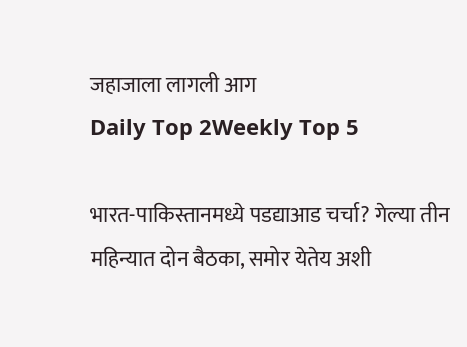जहाजाला लागली आग
Daily Top 2Weekly Top 5

भारत-पाकिस्तानमध्ये पडद्याआड चर्चा? गेल्या तीन महिन्यात दोन बैठका, समोर येतेय अशी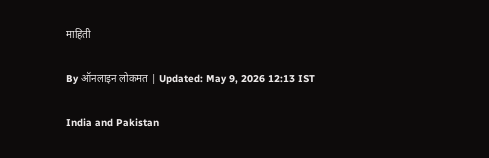माहिती

By ऑनलाइन लोकमत | Updated: May 9, 2026 12:13 IST

India and Pakistan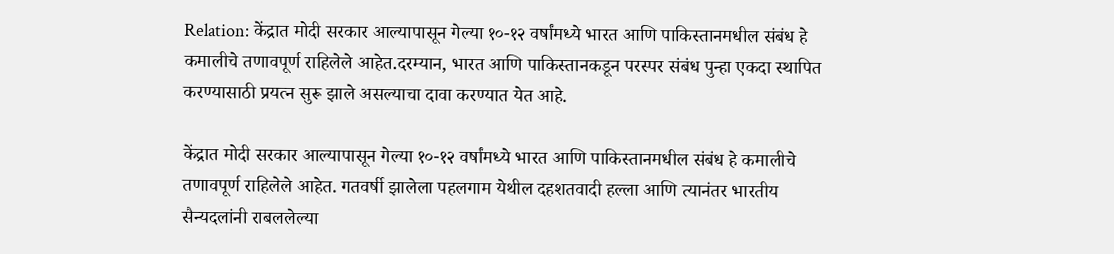Relation: केंद्रात मोदी सरकार आल्यापासून गेल्या १०-१२ वर्षांमध्ये भारत आणि पाकिस्तानमधील संबंध हे कमालीचे तणावपूर्ण राहिलेले आहेत.दरम्यान, भारत आणि पाकिस्तानकडून परस्पर संबंध पुन्हा एकदा स्थापित  करण्यासाठी प्रयत्न सुरू झाले असल्याचा दावा करण्यात येत आहे.

केंद्रात मोदी सरकार आल्यापासून गेल्या १०-१२ वर्षांमध्ये भारत आणि पाकिस्तानमधील संबंध हे कमालीचे तणावपूर्ण राहिलेले आहेत. गतवर्षी झालेला पहलगाम येथील दहशतवादी हल्ला आणि त्यानंतर भारतीय सैन्यदलांनी राबललेल्या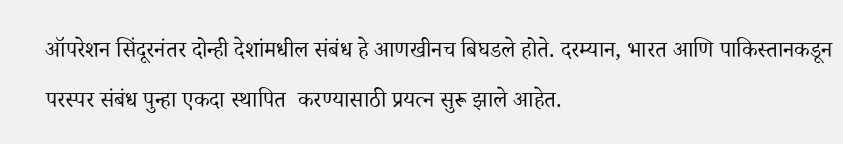ऑपरेशन सिंदूरनंतर दोन्ही देशांमधील संबंध हे आणखीनच बिघडले होते. दरम्यान, भारत आणि पाकिस्तानकडून परस्पर संबंध पुन्हा एकदा स्थापित  करण्यासाठी प्रयत्न सुरू झाले आहेत.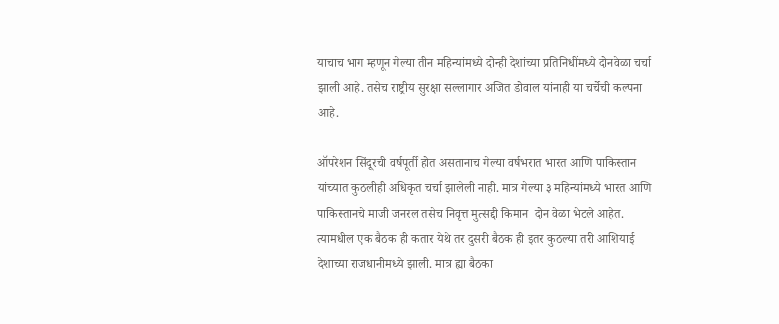याचाच भाग म्हणून गेल्या तीन महिन्यांमध्ये दोन्ही देशांच्या प्रतिनिधींमध्ये दोनवेळा चर्चा झाली आहे. तसेच राष्ट्रीय सुरक्षा सल्लागार अजित डोवाल यांनाही या चर्चेची कल्पना आहे.

ऑपरेशन सिंदूरची वर्षपूर्ती होत असतानाच गेल्या वर्षभरात भारत आणि पाकिस्तान यांच्यात कुठलीही अधिकृत चर्चा झालेली नाही. मात्र गेल्या ३ महिन्यांमध्ये भारत आणि पाकिस्तानचे माजी जनरल तसेच निवृत्त मुत्सद्दी किमान  दोन वेळा भेटले आहेत. त्यामधील एक बैठक ही कतार येथे तर दुसरी बैठक ही इतर कुठल्या तरी आशियाई देशाच्या राजधानीमध्ये झाली. मात्र ह्या बैठका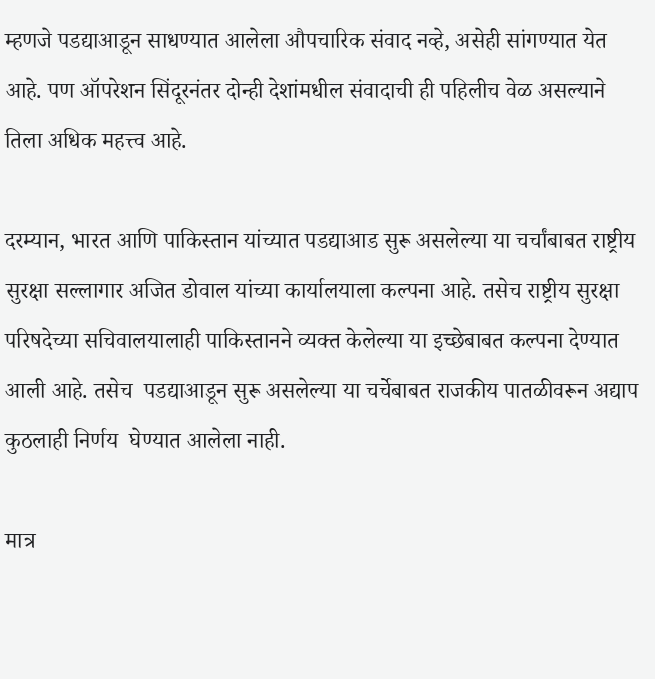म्हणजे पडद्याआडून साधण्यात आलेला औपचारिक संवाद नव्हे, असेही सांगण्यात येत आहे. पण ऑपरेशन सिंदूरनंतर दोन्ही देशांमधील संवादाची ही पहिलीच वेळ असल्याने तिला अधिक महत्त्व आहे.

दरम्यान, भारत आणि पाकिस्तान यांच्यात पडद्याआड सुरू असलेल्या या चर्चांबाबत राष्ट्रीय सुरक्षा सल्लागार अजित डोवाल यांच्या कार्यालयाला कल्पना आहे. तसेच राष्ट्रीय सुरक्षा परिषदेच्या सचिवालयालाही पाकिस्तानने व्यक्त केलेल्या या इच्छेबाबत कल्पना देण्यात आली आहे. तसेच  पडद्याआडून सुरू असलेल्या या चर्चेबाबत राजकीय पातळीवरून अद्याप  कुठलाही निर्णय  घेण्यात आलेला नाही.

मात्र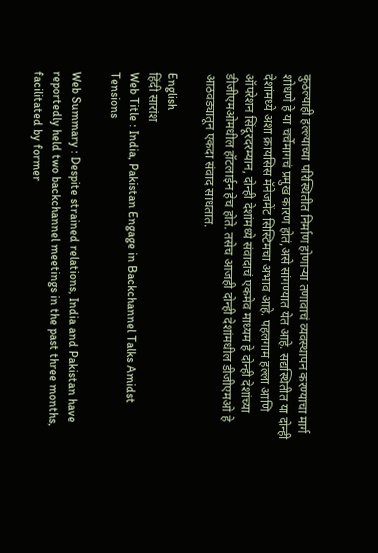कुठल्याही हल्ल्याच्या परिस्थितीत निर्माण होणाऱ्या तणावाचं व्यवस्थापन करण्याचा मार्ग शोधणे हे या चर्चेमागचं प्रमुख कारण होतं,असे सांगण्यात येत आहे. सद्यस्थितीत या दोन्ही देशांमध्ये अशा क्रायसिस मॅनेजमेंट सिस्टिमचा अभाव आहे. पहलगाम हल्ला आणि ऑपरेशन सिंदूरदरम्यान, दोन्ही देशांमध्ये संवादाचं एकमेव माध्यम हे दोन्ही देशांच्या डीजीएमओमधील हॉटलाईन हेच होते. तसेच आजही दोन्ही देशांमधील डीजीएमओ हे आठवड्यातून एकदा संवाद साधतात.

English
हिंदी सारांश
Web Title : India, Pakistan Engage in Backchannel Talks Amidst Tensions

Web Summary : Despite strained relations, India and Pakistan have reportedly held two backchannel meetings in the past three months, facilitated by former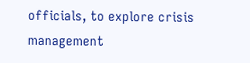officials, to explore crisis management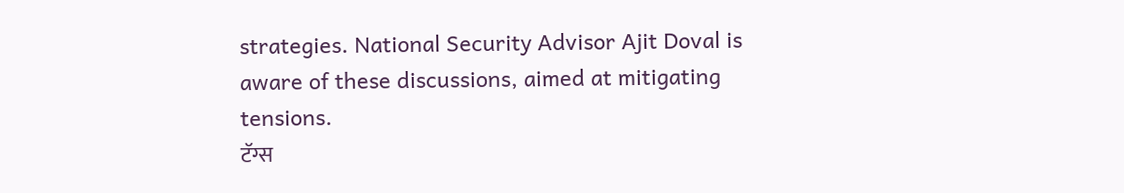strategies. National Security Advisor Ajit Doval is aware of these discussions, aimed at mitigating tensions.
टॅग्स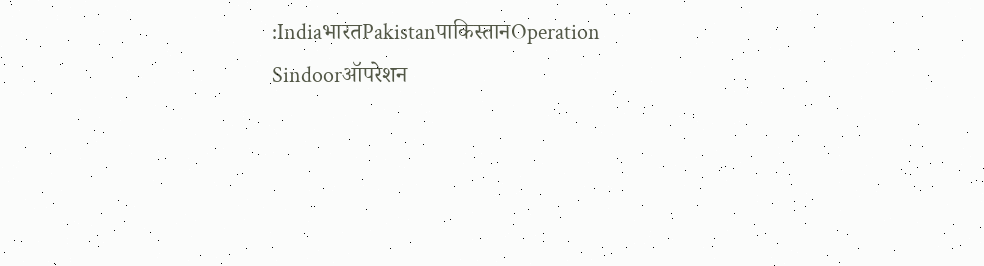:IndiaभारतPakistanपाकिस्तानOperation Sindoorऑपरेशन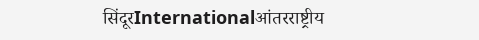सिंदूरInternationalआंतरराष्ट्रीय